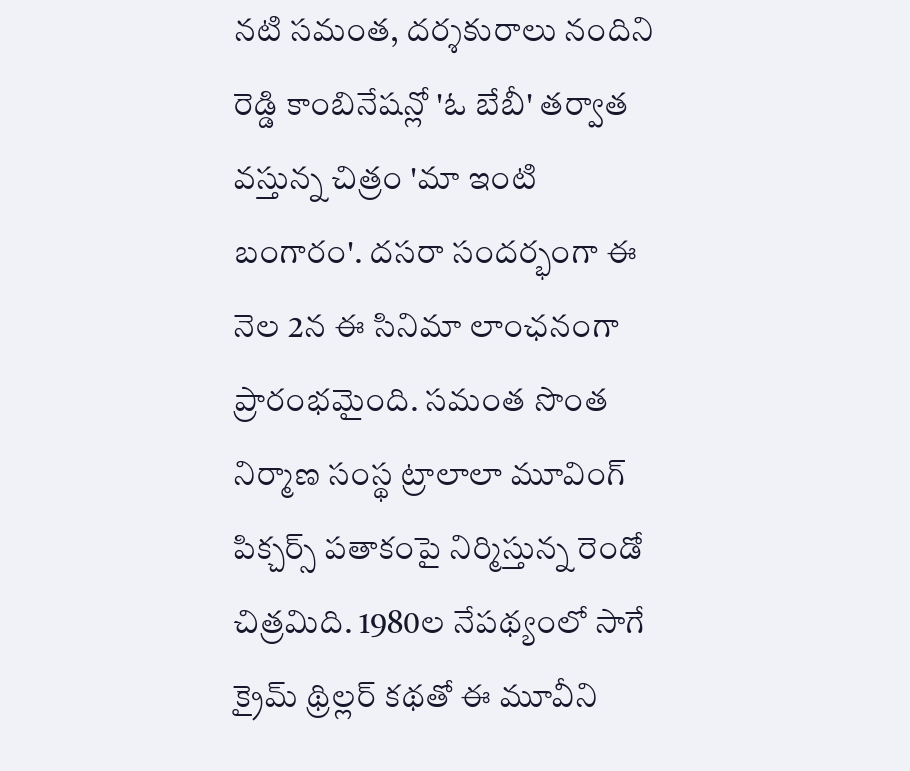నటి సమంత, దర్శకురాలు నందిని రెడ్డి కాంబినేషన్లో 'ఓ బేబీ' తర్వాత వస్తున్న చిత్రం 'మా ఇంటి బంగారం'. దసరా సందర్భంగా ఈ నెల 2న ఈ సినిమా లాంఛనంగా ప్రారంభమైంది. సమంత సొంత నిర్మాణ సంస్థ ట్రాలాలా మూవింగ్ పిక్చర్స్ పతాకంపై నిర్మిస్తున్న రెండో చిత్రమిది. 1980ల నేపథ్యంలో సాగే క్రైమ్ థ్రిల్లర్ కథతో ఈ మూవీని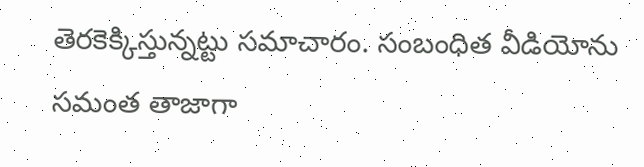తెరకెక్కిస్తున్నట్టు సమాచారం. సంబంధిత వీడియోను సమంత తాజాగా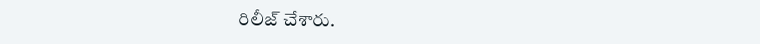రిలీజ్ చేశారు.